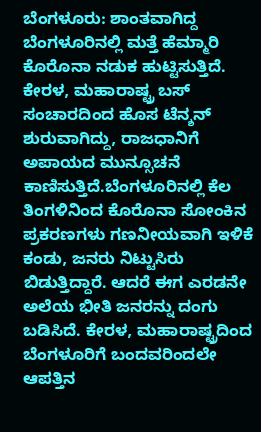ಬೆಂಗಳೂರು: ಶಾಂತವಾಗಿದ್ದ ಬೆಂಗಳೂರಿನಲ್ಲಿ ಮತ್ತೆ ಹೆಮ್ಮಾರಿ ಕೊರೊನಾ ನಡುಕ ಹುಟ್ಟಿಸುತ್ತಿದೆ. ಕೇರಳ, ಮಹಾರಾಷ್ಟ್ರ ಬಸ್ ಸಂಚಾರದಿಂದ ಹೊಸ ಟೆನ್ಶನ್ ಶುರುವಾಗಿದ್ದು, ರಾಜಧಾನಿಗೆ ಅಪಾಯದ ಮುನ್ಸೂಚನೆ ಕಾಣಿಸುತ್ತಿದೆ.ಬೆಂಗಳೂರಿನಲ್ಲಿ ಕೆಲ ತಿಂಗಳಿನಿಂದ ಕೊರೊನಾ ಸೋಂಕಿನ ಪ್ರಕರಣಗಳು ಗಣನೀಯವಾಗಿ ಇಳಿಕೆ ಕಂಡು, ಜನರು ನಿಟ್ಟುಸಿರು ಬಿಡುತ್ತಿದ್ದಾರೆ. ಆದರೆ ಈಗ ಎರಡನೇ ಅಲೆಯ ಭೀತಿ ಜನರನ್ನು ದಂಗು ಬಡಿಸಿದೆ. ಕೇರಳ, ಮಹಾರಾಷ್ಟ್ರದಿಂದ ಬೆಂಗಳೂರಿಗೆ ಬಂದವರಿಂದಲೇ ಆಪತ್ತಿನ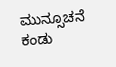ಮುನ್ಸೂಚನೆ ಕಂಡು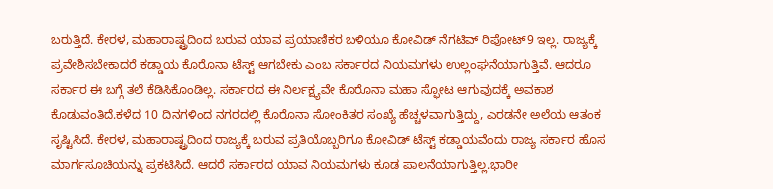ಬರುತ್ತಿದೆ. ಕೇರಳ, ಮಹಾರಾಷ್ಟ್ರದಿಂದ ಬರುವ ಯಾವ ಪ್ರಯಾಣಿಕರ ಬಳಿಯೂ ಕೋವಿಡ್ ನೆಗಟಿವ್ ರಿಪೋಟ್9 ಇಲ್ಲ. ರಾಜ್ಯಕ್ಕೆ ಪ್ರವೇಶಿಸಬೇಕಾದರೆ ಕಡ್ಡಾಯ ಕೊರೊನಾ ಟೆಸ್ಟ್ ಆಗಬೇಕು ಎಂಬ ಸರ್ಕಾರದ ನಿಯಮಗಳು ಉಲ್ಲಂಘನೆಯಾಗುತ್ತಿವೆ. ಆದರೂ ಸರ್ಕಾರ ಈ ಬಗ್ಗೆ ತಲೆ ಕೆಡಿಸಿಕೊಂಡಿಲ್ಲ. ಸರ್ಕಾರದ ಈ ನಿರ್ಲಕ್ಷ್ಯವೇ ಕೊರೊನಾ ಮಹಾ ಸ್ಫೋಟ ಆಗುವುದಕ್ಕೆ ಅವಕಾಶ ಕೊಡುವಂತಿದೆ.ಕಳೆದ 10 ದಿನಗಳಿಂದ ನಗರದಲ್ಲಿ ಕೊರೊನಾ ಸೋಂಕಿತರ ಸಂಖ್ಯೆ ಹೆಚ್ಚಳವಾಗುತ್ತಿದ್ದು, ಎರಡನೇ ಅಲೆಯ ಆತಂಕ ಸೃಷ್ಟಿಸಿದೆ. ಕೇರಳ, ಮಹಾರಾಷ್ಟ್ರದಿಂದ ರಾಜ್ಯಕ್ಕೆ ಬರುವ ಪ್ರತಿಯೊಬ್ಬರಿಗೂ ಕೋವಿಡ್ ಟೆಸ್ಟ್ ಕಡ್ಡಾಯವೆಂದು ರಾಜ್ಯ ಸರ್ಕಾರ ಹೊಸ ಮಾರ್ಗಸೂಚಿಯನ್ನು ಪ್ರಕಟಿಸಿದೆ. ಆದರೆ ಸರ್ಕಾರದ ಯಾವ ನಿಯಮಗಳು ಕೂಡ ಪಾಲನೆಯಾಗುತ್ತಿಲ್ಲ.ಭಾರೀ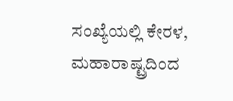ಸಂಖ್ಯೆಯಲ್ಲಿ ಕೇರಳ, ಮಹಾರಾಷ್ಟ್ರದಿಂದ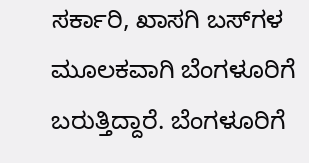ಸರ್ಕಾರಿ, ಖಾಸಗಿ ಬಸ್‍ಗಳ ಮೂಲಕವಾಗಿ ಬೆಂಗಳೂರಿಗೆ ಬರುತ್ತಿದ್ದಾರೆ. ಬೆಂಗಳೂರಿಗೆ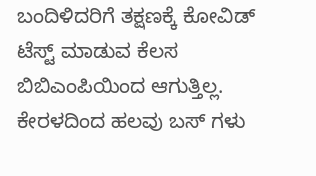ಬಂದಿಳಿದರಿಗೆ ತಕ್ಷಣಕ್ಕೆ ಕೋವಿಡ್ ಟೆಸ್ಟ್ ಮಾಡುವ ಕೆಲಸ ಬಿಬಿಎಂಪಿಯಿಂದ ಆಗುತ್ತಿಲ್ಲ. ಕೇರಳದಿಂದ ಹಲವು ಬಸ್ ಗಳು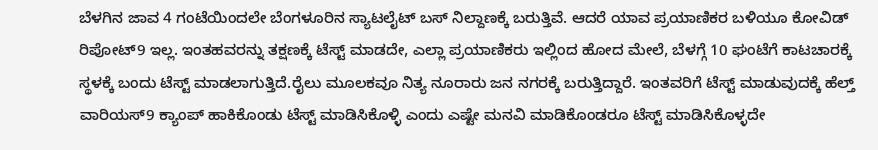ಬೆಳಗಿನ ಜಾವ 4 ಗಂಟೆಯಿಂದಲೇ ಬೆಂಗಳೂರಿನ ಸ್ಯಾಟಲೈಟ್ ಬಸ್ ನಿಲ್ದಾಣಕ್ಕೆ ಬರುತ್ತಿವೆ. ಆದರೆ ಯಾವ ಪ್ರಯಾಣಿಕರ ಬಳಿಯೂ ಕೋವಿಡ್ ರಿಪೋಟ್9 ಇಲ್ಲ. ಇಂತಹವರನ್ನು ತಕ್ಷಣಕ್ಕೆ ಟೆಸ್ಟ್ ಮಾಡದೇ, ಎಲ್ಲಾ ಪ್ರಯಾಣಿಕರು ಇಲ್ಲಿಂದ ಹೋದ ಮೇಲೆ, ಬೆಳಗ್ಗೆ 10 ಘಂಟೆಗೆ ಕಾಟಚಾರಕ್ಕೆ ಸ್ಥಳಕ್ಕೆ ಬಂದು ಟೆಸ್ಟ್ ಮಾಡಲಾಗುತ್ತಿದೆ.ರೈಲು ಮೂಲಕವೂ ನಿತ್ಯ ನೂರಾರು ಜನ ನಗರಕ್ಕೆ ಬರುತ್ತಿದ್ದಾರೆ. ಇಂತವರಿಗೆ ಟೆಸ್ಟ್ ಮಾಡುವುದಕ್ಕೆ ಹೆಲ್ತ್ ವಾರಿಯಸ್9 ಕ್ಯಾಂಪ್ ಹಾಕಿಕೊಂಡು ಟೆಸ್ಟ್ ಮಾಡಿಸಿಕೊಳ್ಳಿ ಎಂದು ಎಷ್ಟೇ ಮನವಿ ಮಾಡಿಕೊಂಡರೂ ಟೆಸ್ಟ್ ಮಾಡಿಸಿಕೊಳ್ಳದೇ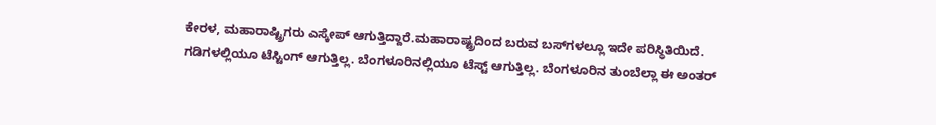ಕೇರಳ, ಮಹಾರಾಷ್ಟ್ರಿಗರು ಎಸ್ಕೇಪ್ ಆಗುತ್ತಿದ್ದಾರೆ.ಮಹಾರಾಷ್ಟ್ರದಿಂದ ಬರುವ ಬಸ್‍ಗಳಲ್ಲೂ ಇದೇ ಪರಿಸ್ಥಿತಿಯಿದೆ. ಗಡಿಗಳಲ್ಲಿಯೂ ಟೆಸ್ಟಿಂಗ್ ಆಗುತ್ತಿಲ್ಲ. ಬೆಂಗಳೂರಿನಲ್ಲಿಯೂ ಟೆಸ್ಟ್ ಆಗುತ್ತಿಲ್ಲ. ಬೆಂಗಳೂರಿನ ತುಂಬೆಲ್ಲಾ ಈ ಅಂತರ್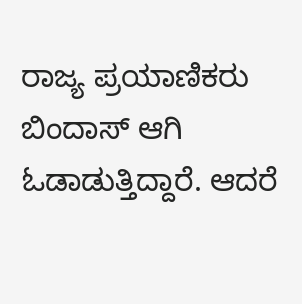ರಾಜ್ಯ ಪ್ರಯಾಣಿಕರು ಬಿಂದಾಸ್ ಆಗಿ ಓಡಾಡುತ್ತಿದ್ದಾರೆ. ಆದರೆ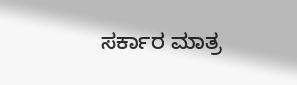ಸರ್ಕಾರ ಮಾತ್ರ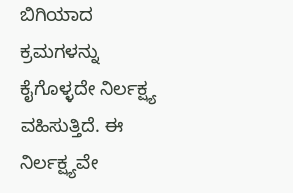ಬಿಗಿಯಾದ ಕ್ರಮಗಳನ್ನು ಕೈಗೊಳ್ಳದೇ ನಿರ್ಲಕ್ಷ್ಯ ವಹಿಸುತ್ತಿದೆ. ಈ ನಿರ್ಲಕ್ಷ್ಯವೇ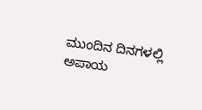ಮುಂದಿನ ದಿನಗಳಲ್ಲಿ ಅಪಾಯ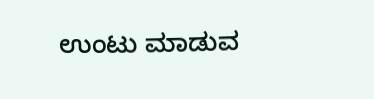ಉಂಟು ಮಾಡುವ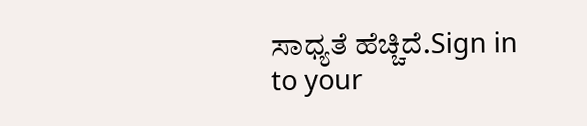ಸಾಧ್ಯತೆ ಹೆಚ್ಚಿದೆ.Sign in to your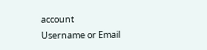account
Username or Email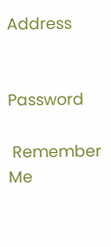Address


Password

 Remember Me